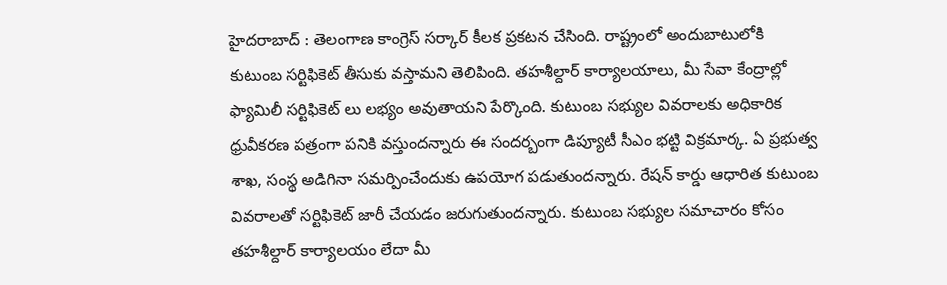హైదరాబాద్ : తెలంగాణ కాంగ్రెస్ సర్కార్ కీలక ప్రకటన చేసింది. రాష్ట్రంలో అందుబాటులోకి కుటుంబ సర్టిఫికెట్ తీసుకు వస్తామని తెలిపింది. తహశీల్దార్ కార్యాలయాలు, మీ సేవా కేంద్రాల్లో ఫ్యామిలీ సర్టిఫికెట్ లు లభ్యం అవుతాయని పేర్కొంది. కుటుంబ సభ్యుల వివరాలకు అధికారిక ధ్రువీకరణ పత్రంగా పనికి వస్తుందన్నారు ఈ సందర్బంగా డిప్యూటీ సీఎం భట్టి విక్రమార్క. ఏ ప్రభుత్వ శాఖ, సంస్థ అడిగినా సమర్పించేందుకు ఉపయోగ పడుతుందన్నారు. రేషన్ కార్డు ఆధారిత కుటుంబ వివరాలతో సర్టిఫికెట్ జారీ చేయడం జరుగుతుందన్నారు. కుటుంబ సభ్యుల సమాచారం కోసం తహశీల్దార్ కార్యాలయం లేదా మీ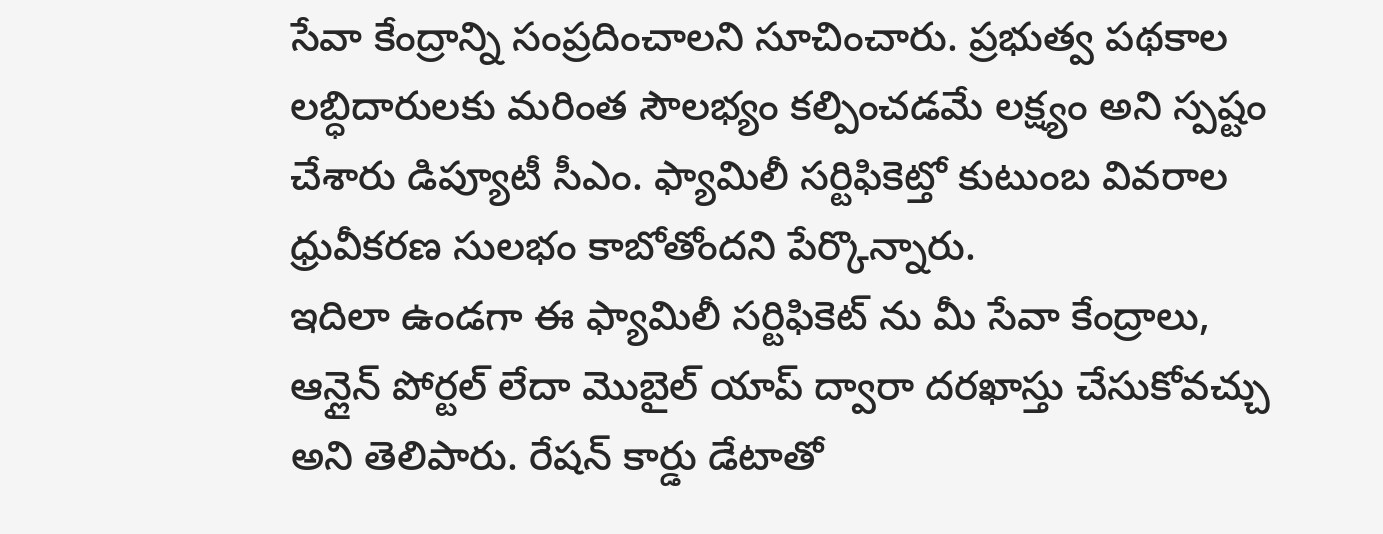సేవా కేంద్రాన్ని సంప్రదించాలని సూచించారు. ప్రభుత్వ పథకాల లబ్ధిదారులకు మరింత సౌలభ్యం కల్పించడమే లక్ష్యం అని స్పష్టం చేశారు డిప్యూటీ సీఎం. ఫ్యామిలీ సర్టిఫికెట్తో కుటుంబ వివరాల ధ్రువీకరణ సులభం కాబోతోందని పేర్కొన్నారు.
ఇదిలా ఉండగా ఈ ఫ్యామిలీ సర్టిఫికెట్ ను మీ సేవా కేంద్రాలు, ఆన్లైన్ పోర్టల్ లేదా మొబైల్ యాప్ ద్వారా దరఖాస్తు చేసుకోవచ్చు అని తెలిపారు. రేషన్ కార్డు డేటాతో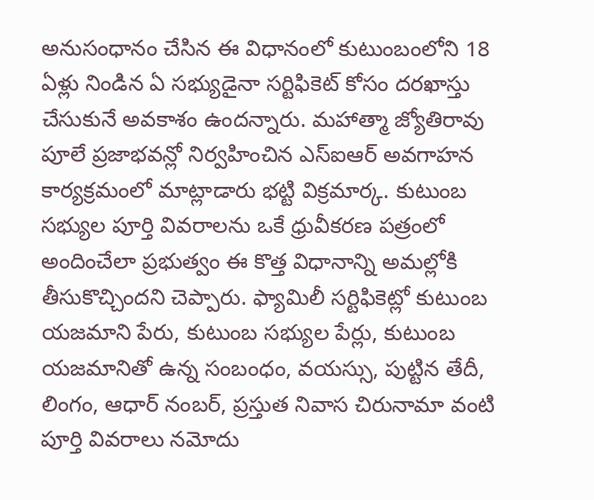అనుసంధానం చేసిన ఈ విధానంలో కుటుంబంలోని 18 ఏళ్లు నిండిన ఏ సభ్యుడైనా సర్టిఫికెట్ కోసం దరఖాస్తు చేసుకునే అవకాశం ఉందన్నారు. మహాత్మా జ్యోతిరావు పూలే ప్రజాభవన్లో నిర్వహించిన ఎస్ఐఆర్ అవగాహన కార్యక్రమంలో మాట్లాడారు భట్టి విక్రమార్క. కుటుంబ సభ్యుల పూర్తి వివరాలను ఒకే ధ్రువీకరణ పత్రంలో అందించేలా ప్రభుత్వం ఈ కొత్త విధానాన్ని అమల్లోకి తీసుకొచ్చిందని చెప్పారు. ఫ్యామిలీ సర్టిఫికెట్లో కుటుంబ యజమాని పేరు, కుటుంబ సభ్యుల పేర్లు, కుటుంబ యజమానితో ఉన్న సంబంధం, వయస్సు, పుట్టిన తేదీ, లింగం, ఆధార్ నంబర్, ప్రస్తుత నివాస చిరునామా వంటి పూర్తి వివరాలు నమోదు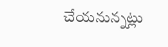చేయనున్నట్లు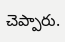చెప్పారు.